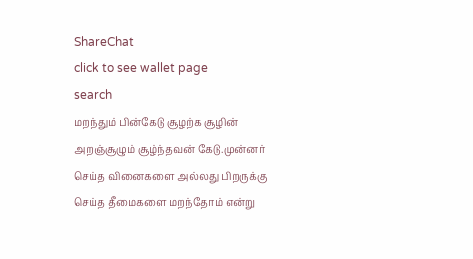ShareChat
click to see wallet page
search
மறந்தும் பின்கேடு சூழற்க சூழின் அறஞ்சூழும் சூழ்ந்தவன் கேடு.முன்னர் செய்த வினைகளை அல்லது பிறருக்கு செய்த தீமைகளை மறந்தோம் என்று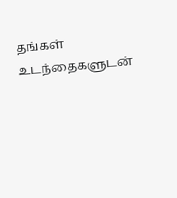தங்கள் உடந்தைகளுடன்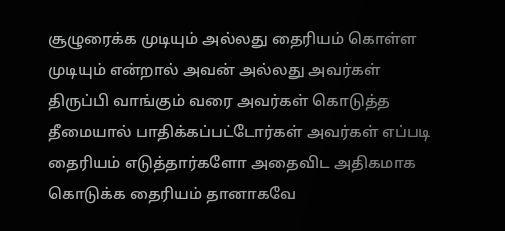சூழுரைக்க முடியும் அல்லது தைரியம் கொள்ள முடியும் என்றால் அவன் அல்லது அவர்கள் திருப்பி வாங்கும் வரை அவர்கள் கொடுத்த தீமையால் பாதிக்கப்பட்டோர்கள் அவர்கள் எப்படி தைரியம் எடுத்தார்களோ அதைவிட அதிகமாக கொடுக்க தைரியம் தானாகவே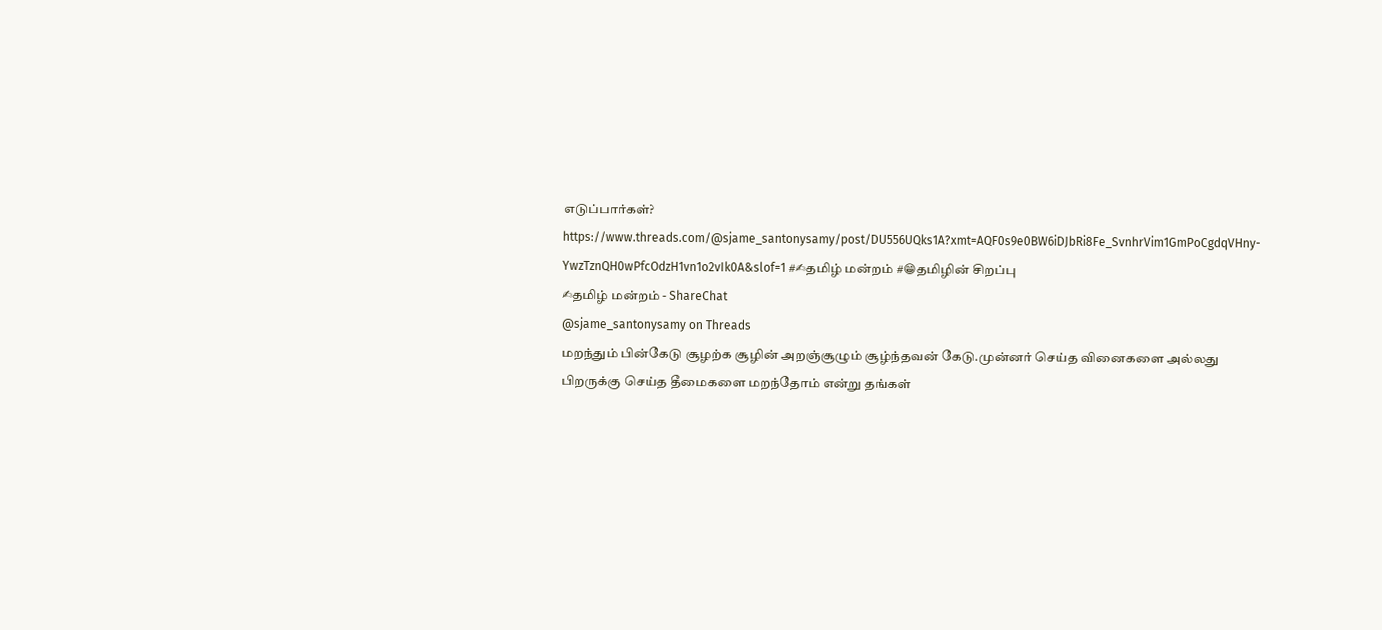எடுப்பார்கள்? https://www.threads.com/@sjame_santonysamy/post/DU556UQks1A?xmt=AQF0s9e0BW6iDJbRi8Fe_SvnhrVim1GmPoCgdqVHny-YwzTznQH0wPfcOdzH1vn1o2vIk0A&slof=1 #✍தமிழ் மன்றம் #😁தமிழின் சிறப்பு
✍தமிழ் மன்றம் - ShareChat
@sjame_santonysamy on Threads
மறந்தும் பின்கேடு சூழற்க சூழின் அறஞ்சூழும் சூழ்ந்தவன் கேடு.முன்னர் செய்த வினைகளை அல்லது பிறருக்கு செய்த தீமைகளை மறந்தோம் என்று தங்கள்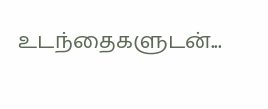உடந்தைகளுடன்...